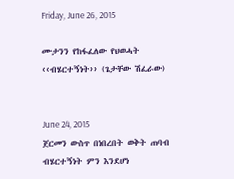Friday, June 26, 2015

ሙታንን የከፋፈለው የህወሓት ‹‹ብሄርተኝነት›› (ጌታቸው ሽፈራው)


June 24, 2015
ጀርመን ውስጥ በነበረበት ወቅት ጠባብ ብሄርተኝነት ምን እንደሆነ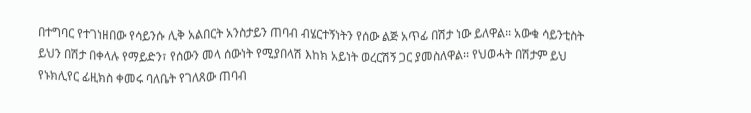በተግባር የተገነዘበው የሳይንሱ ሊቅ አልበርት አንስታይን ጠባብ ብሄርተኝነትን የሰው ልጅ አጥፊ በሽታ ነው ይለዋል፡፡ አውቁ ሳይንቲስት ይህን በሽታ በቀላሉ የማይድን፣ የሰውን መላ ሰውነት የሚያበላሽ እከክ አይነት ወረርሽኝ ጋር ያመስለዋል፡፡ የህወሓት በሽታም ይህ የኑክሊየር ፊዚክስ ቀመሩ ባለቤት የገለጸው ጠባብ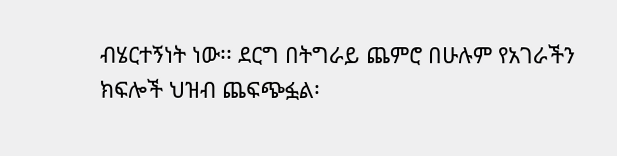ብሄርተኝነት ነው፡፡ ደርግ በትግራይ ጨምሮ በሁሉም የአገራችን ክፍሎች ህዝብ ጨፍጭፏል፡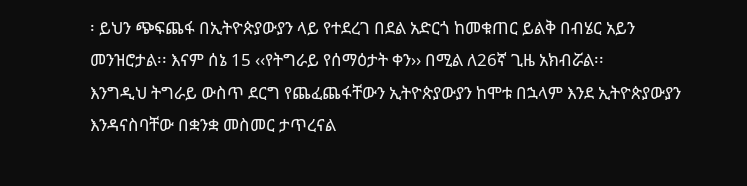፡ ይህን ጭፍጨፋ በኢትዮጵያውያን ላይ የተደረገ በደል አድርጎ ከመቁጠር ይልቅ በብሄር አይን መንዝሮታል፡፡ እናም ሰኔ 15 ‹‹የትግራይ የሰማዕታት ቀን›› በሚል ለ26ኛ ጊዜ አክብሯል፡፡
እንግዲህ ትግራይ ውስጥ ደርግ የጨፈጨፋቸውን ኢትዮጵያውያን ከሞቱ በኋላም እንደ ኢትዮጵያውያን እንዳናስባቸው በቋንቋ መስመር ታጥረናል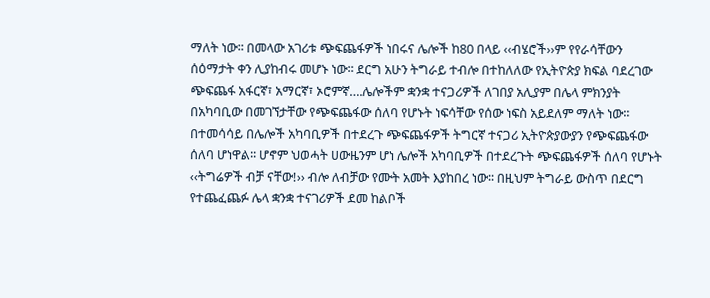ማለት ነው፡፡ በመላው አገሪቱ ጭፍጨፋዎች ነበሩና ሌሎች ከ80 በላይ ‹‹ብሄሮች››ም የየራሳቸውን ሰዕማታት ቀን ሊያከብሩ መሆኑ ነው፡፡ ደርግ አሁን ትግራይ ተብሎ በተከለለው የኢትዮጵያ ክፍል ባደረገው ጭፍጨፋ አፋርኛ፣ አማርኛ፣ ኦሮምኛ….ሌሎችም ቋንቋ ተናጋሪዎች ለገበያ አሊያም በሌላ ምክንያት በአካባቢው በመገኘታቸው የጭፍጨፋው ሰለባ የሆኑት ነፍሳቸው የሰው ነፍስ አይደለም ማለት ነው፡፡
በተመሳሳይ በሌሎች አካባቢዎች በተደረጉ ጭፍጨፋዎች ትግርኛ ተናጋሪ ኢትዮጵያውያን የጭፍጨፋው ሰለባ ሆነዋል፡፡ ሆኖም ህወሓት ሀውዜንም ሆነ ሌሎች አካባቢዎች በተደረጉት ጭፍጨፋዎች ሰለባ የሆኑት ‹‹ትግሬዎች ብቻ ናቸው!›› ብሎ ለብቻው የሙት አመት እያከበረ ነው፡፡ በዚህም ትግራይ ውስጥ በደርግ የተጨፈጨፉ ሌላ ቋንቋ ተናገሪዎች ደመ ከልቦች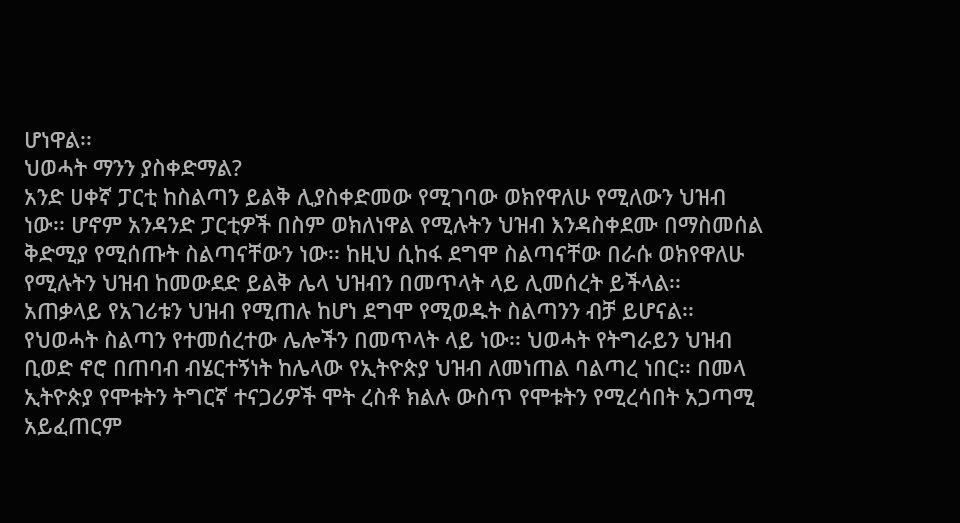ሆነዋል፡፡
ህወሓት ማንን ያስቀድማል?
አንድ ሀቀኛ ፓርቲ ከስልጣን ይልቅ ሊያስቀድመው የሚገባው ወክየዋለሁ የሚለውን ህዝብ ነው፡፡ ሆኖም አንዳንድ ፓርቲዎች በስም ወክለነዋል የሚሉትን ህዝብ እንዳስቀደሙ በማስመሰል ቅድሚያ የሚሰጡት ስልጣናቸውን ነው፡፡ ከዚህ ሲከፋ ደግሞ ስልጣናቸው በራሱ ወክየዋለሁ የሚሉትን ህዝብ ከመውደድ ይልቅ ሌላ ህዝብን በመጥላት ላይ ሊመሰረት ይችላል፡፡ አጠቃላይ የአገሪቱን ህዝብ የሚጠሉ ከሆነ ደግሞ የሚወዱት ስልጣንን ብቻ ይሆናል፡፡ የህወሓት ስልጣን የተመሰረተው ሌሎችን በመጥላት ላይ ነው፡፡ ህወሓት የትግራይን ህዝብ ቢወድ ኖሮ በጠባብ ብሄርተኝነት ከሌላው የኢትዮጵያ ህዝብ ለመነጠል ባልጣረ ነበር፡፡ በመላ ኢትዮጵያ የሞቱትን ትግርኛ ተናጋሪዎች ሞት ረስቶ ክልሉ ውስጥ የሞቱትን የሚረሳበት አጋጣሚ አይፈጠርም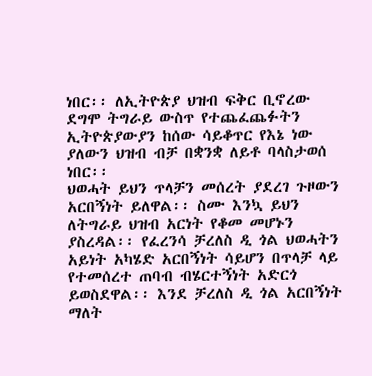ነበር፡፡ ለኢትዮጵያ ህዝብ ፍቅር ቢኖረው ደግሞ ትግራይ ውስጥ የተጨፈጨፉትን ኢትዮጵያውያን ከሰው ሳይቆጥር የእኔ ነው ያለውን ህዝብ ብቻ በቋንቋ ለይቶ ባላስታወሰ ነበር፡፡
ህወሓት ይህን ጥላቻን መሰረት ያደረገ ጉዞውን አርበኝነት ይለዋል፡፡ ስሙ እንኳ ይህን ለትግራይ ህዝብ አርነት የቆመ መሆኑን ያስረዳል፡፡ የፈረንሳ ቻረለስ ዲ ጎል ህወሓትን አይነት አካሄድ አርበኝነት ሳይሆን በጥላቻ ላይ የተመሰረተ ጠባብ ብሄርተኝነት አድርጎ ይወስደዋል፡፡ እንደ ቻረለስ ዲ ጎል አርበኝነት ማለት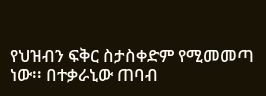የህዝብን ፍቅር ስታስቀድም የሚመመጣ ነው፡፡ በተቃራኒው ጠባብ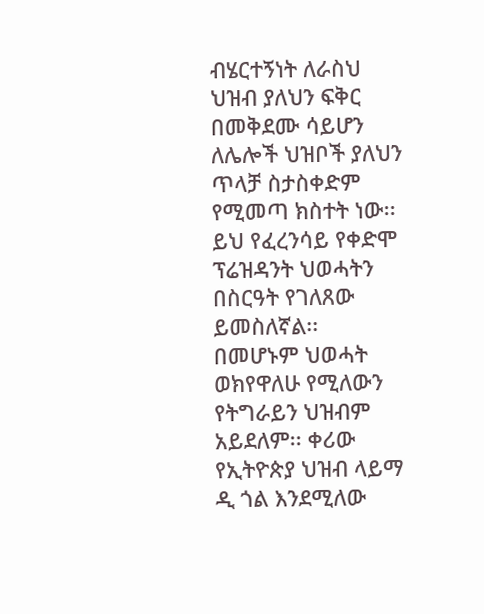ብሄርተኝነት ለራስህ ህዝብ ያለህን ፍቅር በመቅደሙ ሳይሆን ለሌሎች ህዝቦች ያለህን ጥላቻ ስታስቀድም የሚመጣ ክስተት ነው፡፡ ይህ የፈረንሳይ የቀድሞ ፕሬዝዳንት ህወሓትን በስርዓት የገለጸው ይመስለኛል፡፡ በመሆኑም ህወሓት ወክየዋለሁ የሚለውን የትግራይን ህዝብም አይደለም፡፡ ቀሪው የኢትዮጵያ ህዝብ ላይማ ዲ ጎል እንደሚለው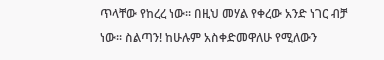ጥላቸው የከረረ ነው፡፡ በዚህ መሃል የቀረው አንድ ነገር ብቻ ነው፡፡ ስልጣን! ከሁሉም አስቀድመዋለሁ የሚለውን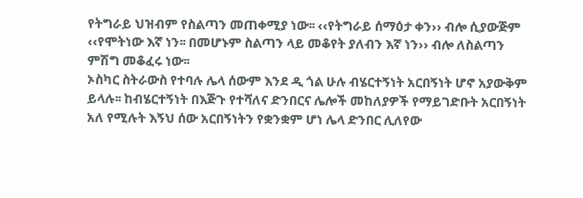የትግራይ ህዝብም የስልጣን መጠቀሚያ ነው፡፡ ‹‹የትግራይ ሰማዕታ ቀን›› ብሎ ሲያውጅም ‹‹የሞትነው እኛ ነን፡፡ በመሆኑም ስልጣን ላይ መቆየት ያለብን እኛ ነን›› ብሎ ለስልጣን ምሽግ መቆፈሩ ነው፡፡
ኦስካር ስትራውስ የተባሉ ሌላ ሰውም እንደ ዲ ጎል ሁሉ ብሄርተኝነት አርበኝነት ሆኖ አያውቅም ይላሉ፡፡ ከብሄርተኝነት በእጅጉ የተሻለና ድንበርና ሌሎች መከለያዎች የማይገድቡት አርበኝነት አለ የሚሉት እኝህ ሰው አርበኝነትን የቋንቋም ሆነ ሌላ ድንበር ሊለየው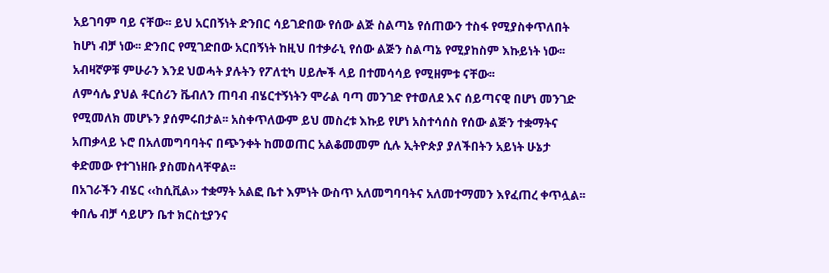አይገባም ባይ ናቸው፡፡ ይህ አርበኝነት ድንበር ሳይገድበው የሰው ልጅ ስልጣኔ የሰጠውን ተስፋ የሚያስቀጥለበት ከሆነ ብቻ ነው፡፡ ድንበር የሚገድበው አርበኝነት ከዚህ በተቃራኒ የሰው ልጅን ስልጣኔ የሚያከስም እኩይነት ነው፡፡ አብዛኛዎቹ ምሁራን እንደ ህወሓት ያሉትን የፖለቲካ ሀይሎች ላይ በተመሳሳይ የሚዘምቱ ናቸው፡፡
ለምሳሌ ያህል ቶርሰሪን ቬብለን ጠባብ ብሄርተኝነትን ሞራል ባጣ መንገድ የተወለደ እና ሰይጣናዊ በሆነ መንገድ የሚመለክ መሆኑን ያሰምሩበታል፡፡ አስቀጥለውም ይህ መስረቱ እኩይ የሆነ አስተሳሰስ የሰው ልጅን ተቋማትና አጠቃላይ ኑሮ በአለመግባባትና በጭንቀት ከመወጠር አልቆመመም ሲሉ ኢትዮጵያ ያለችበትን አይነት ሁኔታ ቀድመው የተገነዘቡ ያስመስላቸዋል፡፡
በአገራችን ብሄር ‹‹ከሲቪል›› ተቋማት አልፎ ቤተ እምነት ውስጥ አለመግባባትና አለመተማመን እየፈጠረ ቀጥሏል፡፡ ቀበሌ ብቻ ሳይሆን ቤተ ክርስቲያንና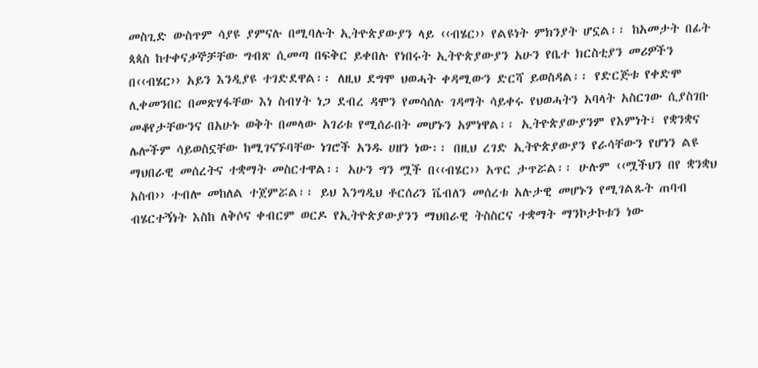መስጊድ ውስጥም ሳያዩ ያምናሉ በሚባሉት ኢትዮጵያውያን ላይ ‹‹ብሄር›› የልዩነት ምክንያት ሆኗል፡፡ ከአመታት በፊት ጳጳስ ከተቀናቃኞቻቸው ግብጽ ሲመጣ በፍቅር ይቀበሉ የነበሩት ኢትዮጵያውያን አሁን የቤተ ክርስቲያን መሪዎችን በ‹‹ብሄር›› አይን እንዲያዩ ተገድደዋል፡፡ ለዚህ ደግሞ ህወሓት ቀዳሚውን ድርሻ ይወስዳል፡፡ የድርጅቱ የቀድሞ ሊቀመንበር በመጽሃፋቸው እነ ስብሃት ነጋ ደብረ ዳሞን የመሳሰሉ ገዳማት ሳይቀሩ የህወሓትን አባላት አስርገው ሲያስገቡ መቆየታቸውንና በአሁኑ ወቅት በመላው አገሪቱ የሚሰራበት መሆኑን አምነዋል፡፡ ኢትዮጵያውያንም የእምነት፣ የቋንቋና ሌሎችም ሳይወስኗቸው ከሚገናኙባቸው ነገሮች አንዱ ሀዘን ነው፡፡ በዚህ ረገድ ኢትዮጵያውያን የራሳቸውን የሆነን ልዩ ማህበራዊ መሰረትና ተቋማት መስርተዋል፡፡ አሁን ግን ሟች በ‹‹ብሄር›› አጥር ታጥሯል፡፡ ሁሉም ‹‹ሟችህን በየ ቋንቋህ አስብ›› ተብሎ መከለል ተጀምሯል፡፡ ይህ እንግዲህ ቶርሰሪን ቬብለን መሰረቱ አሉታዊ መሆኑን የሚገልጹት ጠባብ ብሄርተኝነት እስከ ለቅሶና ቀብርም ወርዶ የኢትዮጵያውያንን ማህበራዊ ትስስርና ተቋማት ማንኮታኮቱን ነው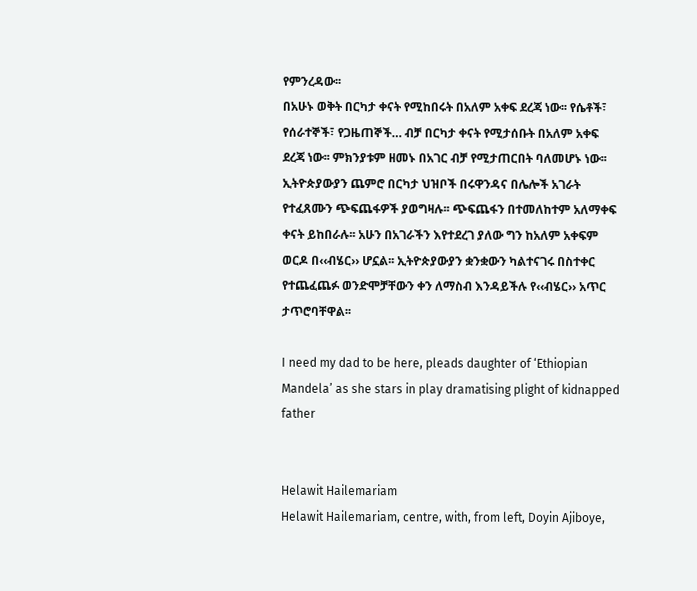የምንረዳው፡፡
በአሁኑ ወቅት በርካታ ቀናት የሚከበሩት በአለም አቀፍ ደረጃ ነው፡፡ የሴቶች፣ የሰራተኞች፣ የጋዜጠኞች… ብቻ በርካታ ቀናት የሚታሰቡት በአለም አቀፍ ደረጃ ነው፡፡ ምክንያቱም ዘመኑ በአገር ብቻ የሚታጠርበት ባለመሆኑ ነው፡፡ ኢትዮጵያውያን ጨምሮ በርካታ ህዝቦች በሩዋንዳና በሌሎች አገራት የተፈጸሙን ጭፍጨፋዎች ያወግዛሉ፡፡ ጭፍጨፋን በተመለከተም አለማቀፍ ቀናት ይከበራሉ፡፡ አሁን በአገራችን እየተደረገ ያለው ግን ከአለም አቀፍም ወርዶ በ‹‹ብሄር›› ሆኗል፡፡ ኢትዮጵያውያን ቋንቋውን ካልተናገሩ በስተቀር የተጨፈጨፉ ወንድሞቻቸውን ቀን ለማስብ እንዳይችሉ የ‹‹ብሄር›› አጥር ታጥሮባቸዋል፡፡

I need my dad to be here, pleads daughter of ‘Ethiopian Mandela’ as she stars in play dramatising plight of kidnapped father


Helawit Hailemariam
Helawit Hailemariam, centre, with, from left, Doyin Ajiboye,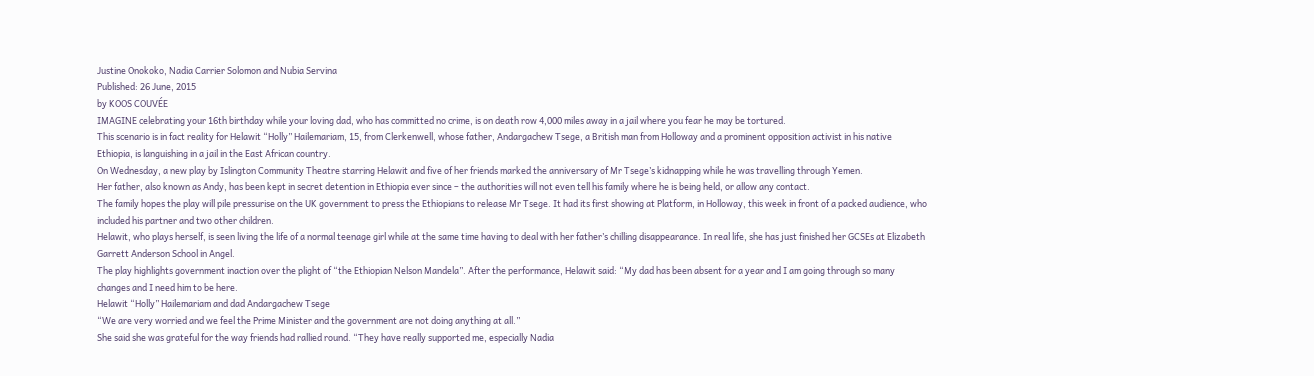Justine Onokoko, Nadia Carrier Solomon and Nubia Servina
Published: 26 June, 2015
by KOOS COUVÉE
IMAGINE celebrating your 16th birthday while your loving dad, who has committed no crime, is on death row 4,000 miles away in a jail where you fear he may be tortured.
This scenario is in fact reality for Helawit “Holly” Hailemariam, 15, from Clerkenwell, whose father, Andargachew Tsege, a British man from Holloway and a prominent opposition activist in his native Ethiopia, is languishing in a jail in the East African country.
On Wednesday, a new play by Islington Community Theatre starring Helawit and five of her friends marked the anniversary of Mr Tsege’s kidnapping while he was travelling through Yemen.
Her father, also known as Andy, has been kept in secret detention in Ethiopia ever since – the authorities will not even tell his family where he is being held, or allow any contact.
The family hopes the play will pile pressurise on the UK government to press the Ethiopians to release Mr Tsege. It had its first showing at Platform, in Holloway, this week in front of a packed audience, who included his partner and two other children.
Helawit, who plays herself, is seen living the life of a normal teenage girl while at the same time having to deal with her father’s chilling disappearance. In real life, she has just finished her GCSEs at Elizabeth Garrett Anderson School in Angel.
The play highlights government inaction over the plight of “the Ethiopian Nelson Mandela”. After the performance, Helawit said: “My dad has been absent for a year and I am going through so many changes and I need him to be here.
Helawit “Holly” Hailemariam and dad Andargachew Tsege
“We are very worried and we feel the Prime Minister and the government are not doing anything at all.”
She said she was grateful for the way friends had rallied round. “They have really supported me, especially Nadia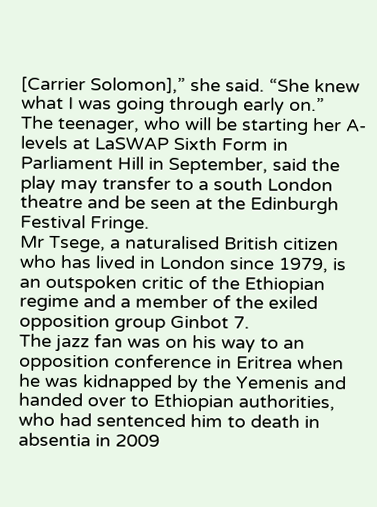[Carrier Solomon],” she said. “She knew what I was going through early on.”
The teenager, who will be starting her A-levels at LaSWAP Sixth Form in Parliament Hill in September, said the play may transfer to a south London theatre and be seen at the Edinburgh Festival Fringe.
Mr Tsege, a naturalised British citizen who has lived in London since 1979, is an outspoken critic of the Ethiopian regime and a member of the exiled opposition group Ginbot 7.
The jazz fan was on his way to an opposition conference in Eritrea when he was kidnapped by the Yemenis and handed over to Ethiopian authorities, who had sentenced him to death in absentia in 2009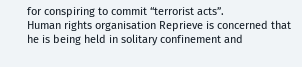for conspiring to commit “terrorist acts”.
Human rights organisation Reprieve is concerned that he is being held in solitary confinement and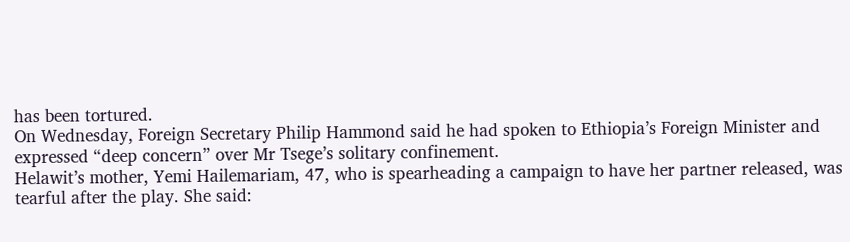has been tortured.
On Wednesday, Foreign Secretary Philip Hammond said he had spoken to Ethiopia’s Foreign Minister and expressed “deep concern” over Mr Tsege’s solitary confinement.
Helawit’s mother, Yemi Hailemariam, 47, who is spearheading a campaign to have her partner released, was tearful after the play. She said: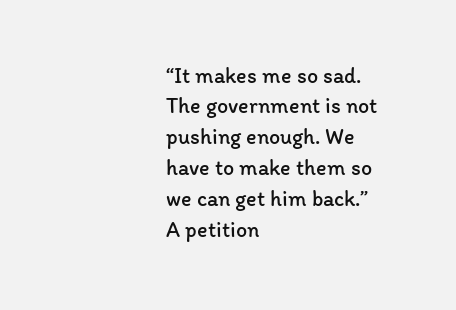“It makes me so sad. The government is not pushing enough. We have to make them so we can get him back.”
A petition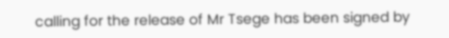calling for the release of Mr Tsege has been signed by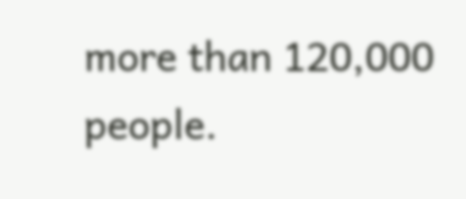more than 120,000 people.